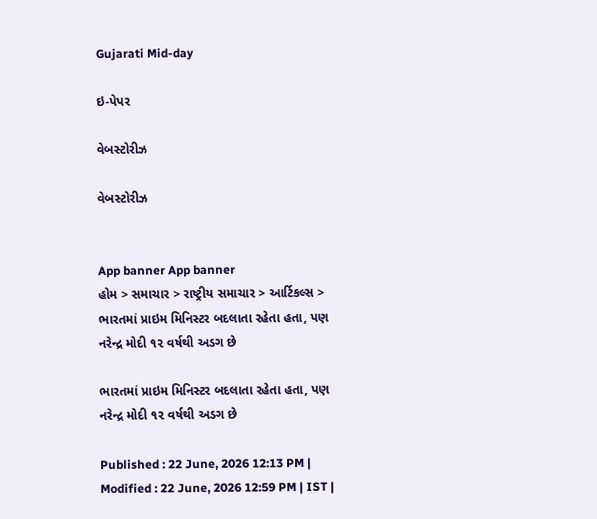Gujarati Mid-day

ઇ-પેપર

વેબસ્ટોરીઝ

વેબસ્ટોરીઝ


App banner App banner
હોમ > સમાચાર > રાષ્ટ્રીય સમાચાર > આર્ટિકલ્સ > ભારતમાં પ્રાઇમ મિનિસ્ટર બદલાતા રહેતા હતા, પણ નરેન્દ્ર મોદી ૧૨ વર્ષથી અડગ છે

ભારતમાં પ્રાઇમ મિનિસ્ટર બદલાતા રહેતા હતા, પણ નરેન્દ્ર મોદી ૧૨ વર્ષથી અડગ છે

Published : 22 June, 2026 12:13 PM | Modified : 22 June, 2026 12:59 PM | IST |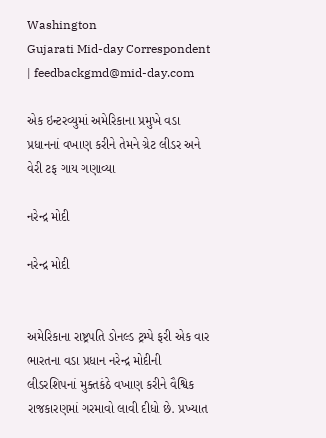Washington
Gujarati Mid-day Correspondent | feedbackgmd@mid-day.com

એક ઇન્ટરવ્યુમાં અમેરિકાના પ્રમુખે વડા પ્રધાનનાં વખાણ કરીને તેમને ગ્રેટ લીડર અને વેરી ટફ ગાય ગણાવ્યા

નરેન્દ્ર મોદી

નરેન્દ્ર મોદી


અમેરિકાના રાષ્ટ્રપતિ ડોનલ્ડ ટ્રમ્પે ફરી એક વાર ભારતના વડા પ્રધાન નરેન્દ્ર મોદીની લીડરશિપનાં મુક્તકંઠે વખાણ કરીને વૈશ્વિક રાજકારણમાં ગરમાવો લાવી દીધો છે. પ્રખ્યાત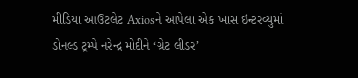મીડિયા આઉટલેટ Axiosને આપેલા એક ખાસ ઇન્ટરવ્યુમાં ડોનલ્ડ ટ્રમ્પે નરેન્દ્ર મોદીને ‘ગ્રેટ લીડર’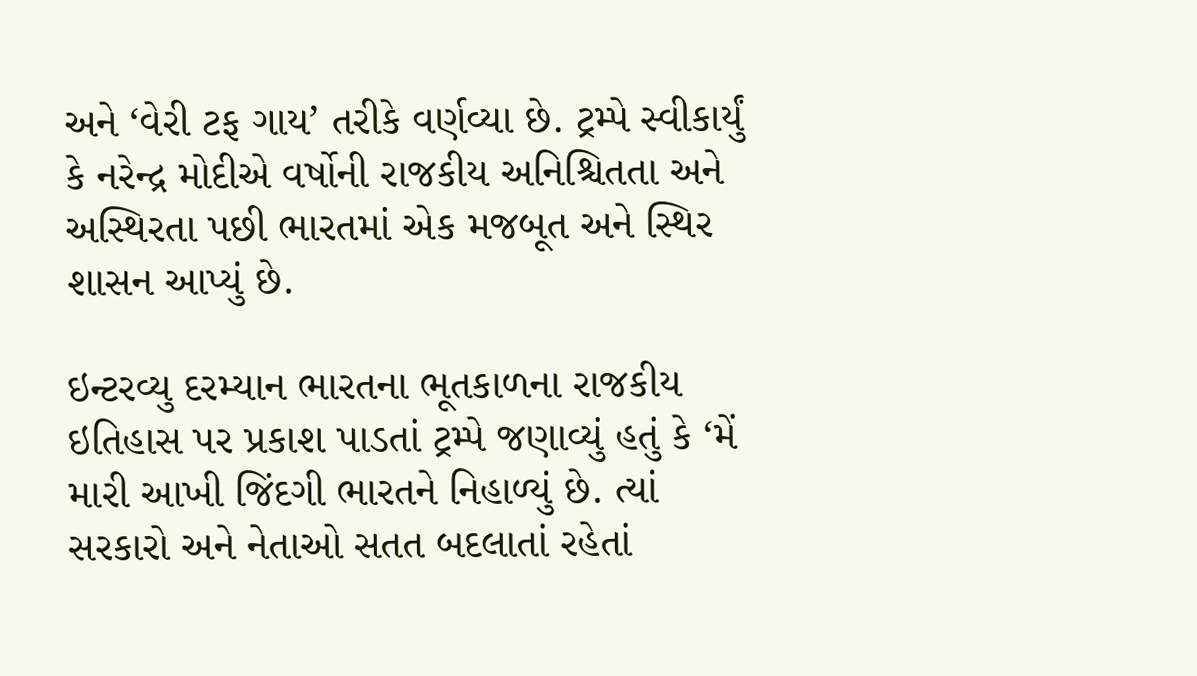અને ‘વેરી ટફ ગાય’ તરીકે વર્ણવ્યા છે. ટ્રમ્પે સ્વીકાર્યું કે નરેન્દ્ર મોદીએ વર્ષોની રાજકીય અનિશ્ચિતતા અને અસ્થિરતા પછી ભારતમાં એક મજબૂત અને સ્થિર શાસન આપ્યું છે.

ઇન્ટરવ્યુ દરમ્યાન ભારતના ભૂતકાળના રાજકીય ઇતિહાસ પર પ્રકાશ પાડતાં ટ્રમ્પે જણાવ્યું હતું કે ‘મેં મારી આખી જિંદગી ભારતને નિહાળ્યું છે. ત્યાં સરકારો અને નેતાઓ સતત બદલાતાં રહેતાં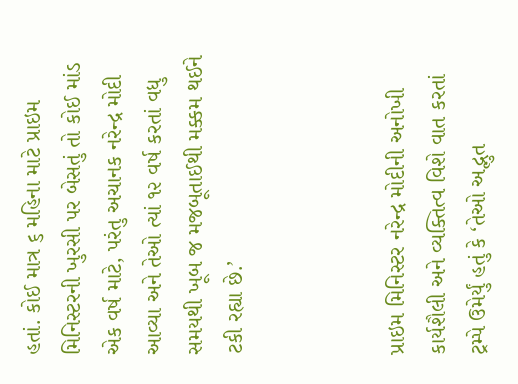હતાં. કોઈ માત્ર ૬ મહિના માટે પ્રાઇમ મિનિસ્ટરની ખુરસી પર બેસતું તો કોઈ માંડ એક વર્ષ માટે, પરંતુ અચાનક નરેન્દ્ર મોદી આવ્યા અને તેઓ ત્યાં ૧૨ વર્ષ કરતાં વધુ સમયથી ખૂબ જ મજબૂતાઈથી મક્કમ થઈને ટકી રહ્યા છે.’



પ્રાઇમ મિનિસ્ટર નરેન્દ્ર મોદીની અનોખી કાર્યશૈલી અને વ્યક્તિત્વ વિશે વાત કરતાં ટ્રમ્પે ઉમેર્યું હતું કે ‘તેઓ અદ્ભુત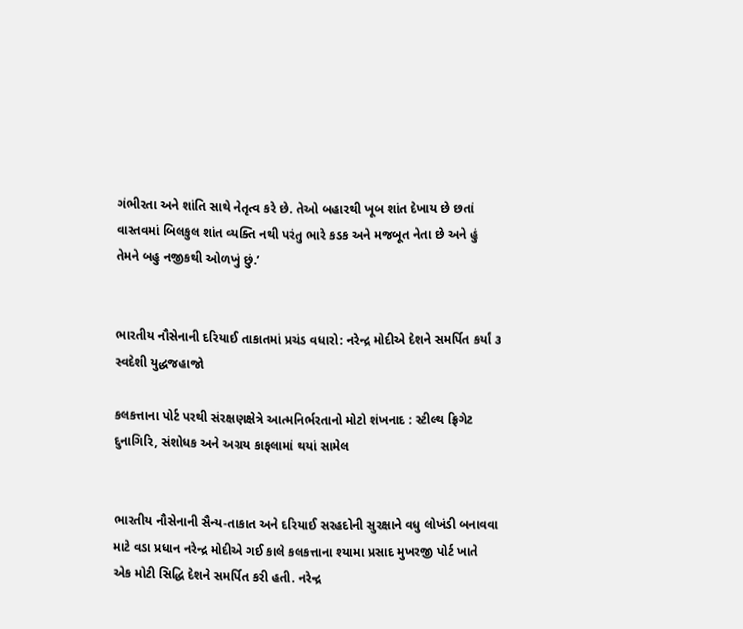ગંભીરતા અને શાંતિ સાથે નેતૃત્વ કરે છે. તેઓ બહારથી ખૂબ શાંત દેખાય છે છતાં વાસ્તવમાં બિલકુલ શાંત વ્યક્તિ નથી પરંતુ ભારે કડક અને મજબૂત નેતા છે અને હું તેમને બહુ નજીકથી ઓળખું છું.’


ભારતીય નૌસેનાની દરિયાઈ તાકાતમાં પ્રચંડ વધારો: નરેન્દ્ર મોદીએ દેશને સમર્પિત કર્યાં ૩ સ્વદેશી યુદ્ધજહાજો

કલકત્તાના પોર્ટ પરથી સંરક્ષણક્ષેત્રે આત્મનિર્ભરતાનો મોટો શંખનાદ : સ્ટીલ્થ ફ્રિગેટ દુનાગિરિ, સંશોધક અને અગ્રય કાફલામાં થયાં સામેલ


ભારતીય નૌસેનાની સૈન્ય-તાકાત અને દરિયાઈ સરહદોની સુરક્ષાને વધુ લોખંડી બનાવવા માટે વડા પ્રધાન નરેન્દ્ર મોદીએ ગઈ કાલે કલકત્તાના શ્યામા પ્રસાદ મુખરજી પોર્ટ ખાતે એક મોટી સિદ્ધિ દેશને સમર્પિત કરી હતી. નરેન્દ્ર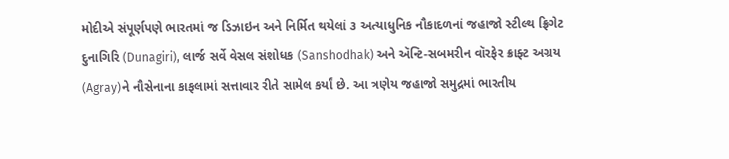મોદીએ સંપૂર્ણપણે ભારતમાં જ ડિઝાઇન અને નિર્મિત થયેલાં ૩ અત્યાધુનિક નૌકાદળનાં જહાજો સ્ટીલ્થ ફ્રિગેટ દુનાગિરિ (Dunagiri), લાર્જ સર્વે વેસલ સંશોધક (Sanshodhak) અને ઍન્ટિ-સબમરીન વૉરફેર ક્રાફ્ટ અગ્રય (Agray)ને નૌસેનાના કાફલામાં સત્તાવાર રીતે સામેલ કર્યાં છે. આ ત્રણેય જહાજો સમુદ્રમાં ભારતીય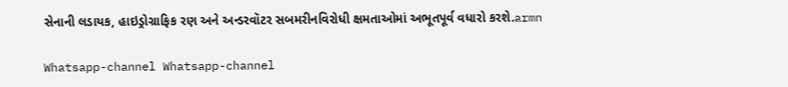સેનાની લડાયક, હાઇડ્રોગ્રાફિક રણ અને અન્ડરવૉટર સબમરીનવિરોધી ક્ષમતાઓમાં અભૂતપૂર્વ વધારો કરશે.armn

Whatsapp-channel Whatsapp-channel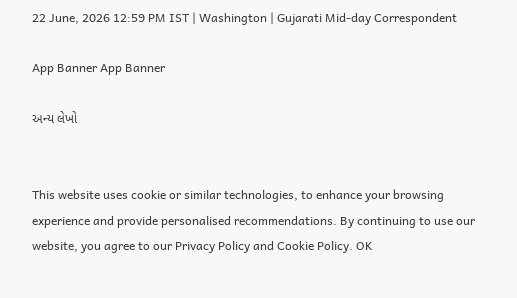22 June, 2026 12:59 PM IST | Washington | Gujarati Mid-day Correspondent

App Banner App Banner

અન્ય લેખો


This website uses cookie or similar technologies, to enhance your browsing experience and provide personalised recommendations. By continuing to use our website, you agree to our Privacy Policy and Cookie Policy. OK